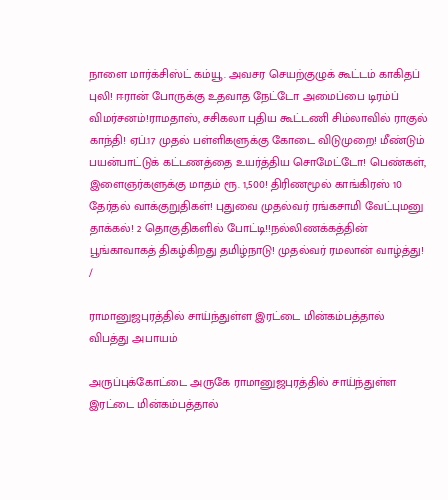நாளை மார்க்சிஸ்ட் கம்யூ. அவசர செயற்குழுக் கூட்டம் காகிதப் புலி! ஈரான் போருக்கு உதவாத நேட்டோ அமைப்பை டிரம்ப் விமர்சனம்!ராமதாஸ், சசிகலா புதிய கூட்டணி சிம்லாவில் ராகுல் காந்தி! ஏப்.17 முதல் பள்ளிகளுக்கு கோடை விடுமுறை! மீண்டும் பயன்பாட்டுக் கட்டணத்தை உயர்த்திய சொமேட்டோ! பெண்கள், இளைஞர்களுக்கு மாதம் ரூ. 1,500! திரிணமூல் காங்கிரஸ் 10 தேர்தல் வாக்குறுதிகள்! புதுவை முதல்வர் ரங்கசாமி வேட்புமனு தாக்கல்! 2 தொகுதிகளில் போட்டி!!நல்லிணக்கத்தின் பூங்காவாகத் திகழ்கிறது தமிழ்நாடு! முதல்வர் ரமலான் வாழ்த்து!
/

ராமானுஜபுரத்தில் சாய்ந்துள்ள இரட்டை மின்கம்பத்தால் விபத்து அபாயம்

அருப்புக்கோட்டை அருகே ராமானுஜபுரத்தில் சாய்ந்துள்ள இரட்டை மின்கம்பத்தால்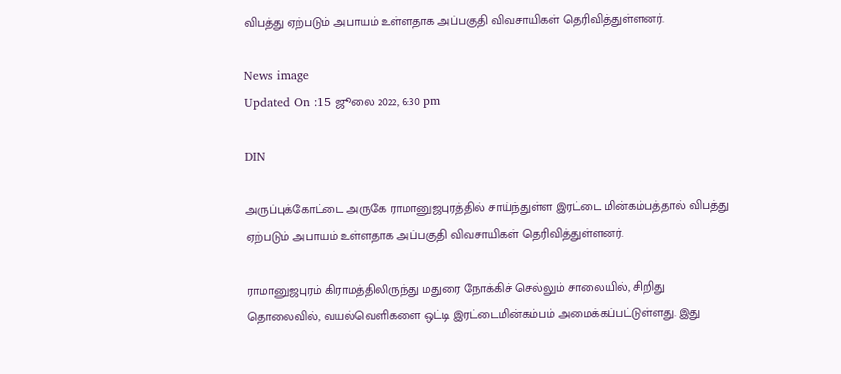விபத்து ஏற்படும் அபாயம் உள்ளதாக அப்பகுதி விவசாயிகள் தெரிவித்துள்ளனர்.

News image
Updated On :15 ஜூலை 2022, 6:30 pm

DIN

அருப்புக்கோட்டை அருகே ராமானுஜபுரத்தில் சாய்ந்துள்ள இரட்டை மின்கம்பத்தால் விபத்து ஏற்படும் அபாயம் உள்ளதாக அப்பகுதி விவசாயிகள் தெரிவித்துள்ளனர்.

ராமானுஜபுரம் கிராமத்திலிருந்து மதுரை நோக்கிச் செல்லும் சாலையில், சிறிது தொலைவில், வயல்வெளிகளை ஒட்டி இரட்டைமின்கம்பம் அமைக்கப்பட்டுள்ளது. இது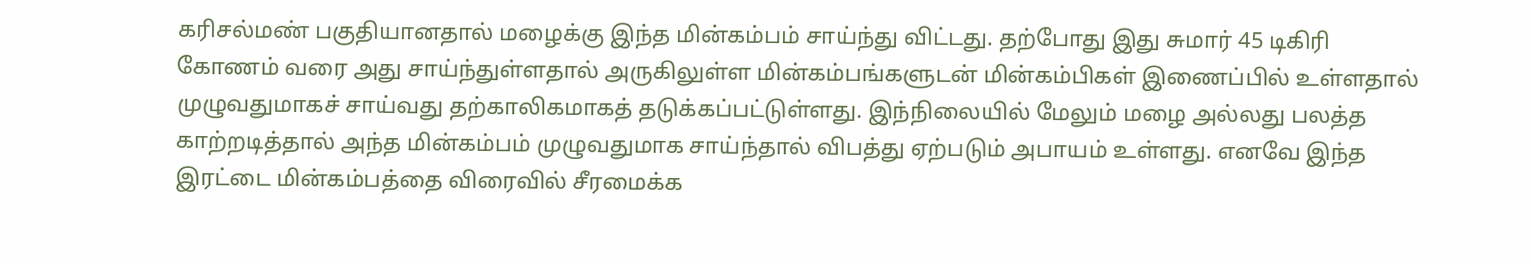கரிசல்மண் பகுதியானதால் மழைக்கு இந்த மின்கம்பம் சாய்ந்து விட்டது. தற்போது இது சுமார் 45 டிகிரி கோணம் வரை அது சாய்ந்துள்ளதால் அருகிலுள்ள மின்கம்பங்களுடன் மின்கம்பிகள் இணைப்பில் உள்ளதால் முழுவதுமாகச் சாய்வது தற்காலிகமாகத் தடுக்கப்பட்டுள்ளது. இந்நிலையில் மேலும் மழை அல்லது பலத்த காற்றடித்தால் அந்த மின்கம்பம் முழுவதுமாக சாய்ந்தால் விபத்து ஏற்படும் அபாயம் உள்ளது. எனவே இந்த இரட்டை மின்கம்பத்தை விரைவில் சீரமைக்க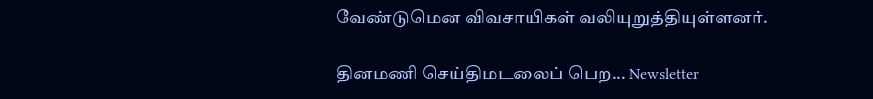வேண்டுமென விவசாயிகள் வலியுறுத்தியுள்ளனர்.

தினமணி செய்திமடலைப் பெற... Newsletter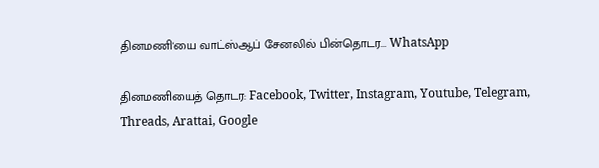தினமணி'யை வாட்ஸ்ஆப் சேனலில் பின்தொடர... WhatsApp

தினமணியைத் தொடர: Facebook, Twitter, Instagram, Youtube, Telegram, Threads, Arattai, Google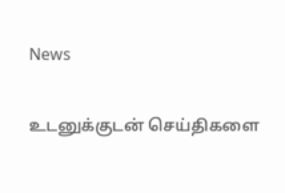News

உடனுக்குடன் செய்திகளை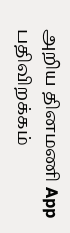அறிய தினமணி App பதிவிறக்கம்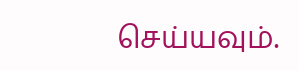செய்யவும்.